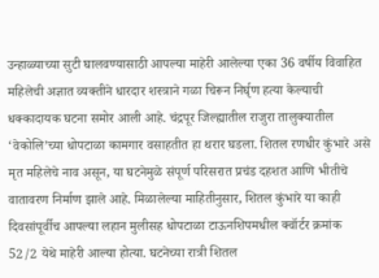उन्हाळ्याच्या सुटी घालवण्यासाठी आपल्या माहेरी आलेल्या एका 36 वर्षीय विवाहित महिलेची अज्ञात व्यक्तीने धारदार शस्त्राने गळा चिरून निर्घृण हत्या केल्याची धक्कादायक घटना समोर आली आहे. चंद्रपूर जिल्ह्यातील राजुरा तालुक्यातील ‘वेकोलि’च्या धोपटाळा कामगार वसाहतीत हा थरार घडला. शितल रणधीर कुंभारे असे मृत महिलेचे नाव असून, या घटनेमुळे संपूर्ण परिसरात प्रचंड दहशत आणि भीतीचे वातावरण निर्माण झाले आहे. मिळालेल्या माहितीनुसार, शितल कुंभारे या काही दिवसांपूर्वीच आपल्या लहान मुलीसह धोपटाळा टाऊनशिपमधील क्वॉर्टर क्रमांक 52/2 येथे माहेरी आल्या होत्या. घटनेच्या रात्री शितल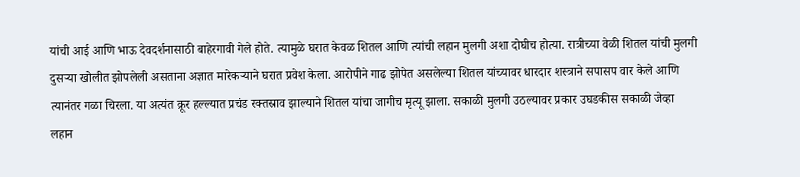यांची आई आणि भाऊ देवदर्शनासाठी बाहेरगावी गेले होते. त्यामुळे घरात केवळ शितल आणि त्यांची लहान मुलगी अशा दोघीच होत्या. रात्रीच्या वेळी शितल यांची मुलगी दुसऱ्या खोलीत झोपलेली असताना अज्ञात मारेकऱ्याने घरात प्रवेश केला. आरोपीने गाढ झोपेत असलेल्या शितल यांच्यावर धारदार शस्त्राने सपासप वार केले आणि त्यानंतर गळा चिरला. या अत्यंत क्रूर हल्ल्यात प्रचंड रक्तस्राव झाल्याने शितल यांचा जागीच मृत्यू झाला. सकाळी मुलगी उठल्यावर प्रकार उघडकीस सकाळी जेव्हा लहान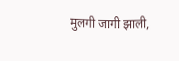मुलगी जागी झाली,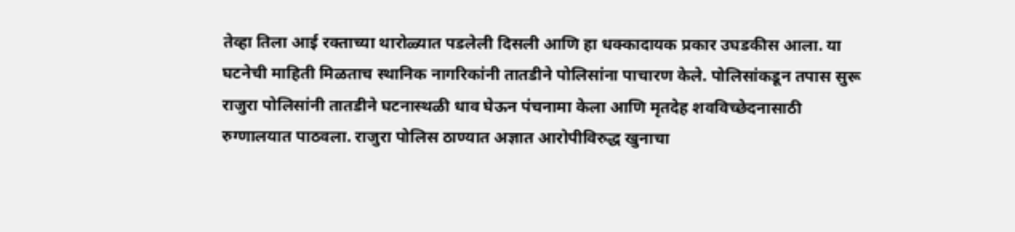तेव्हा तिला आई रक्ताच्या थारोळ्यात पडलेली दिसली आणि हा धक्कादायक प्रकार उघडकीस आला. या घटनेची माहिती मिळताच स्थानिक नागरिकांनी तातडीने पोलिसांना पाचारण केले. पोलिसांकडून तपास सुरू राजुरा पोलिसांनी तातडीने घटनास्थळी धाव घेऊन पंचनामा केला आणि मृतदेह शवविच्छेदनासाठी रुग्णालयात पाठवला. राजुरा पोलिस ठाण्यात अज्ञात आरोपीविरुद्ध खुनाचा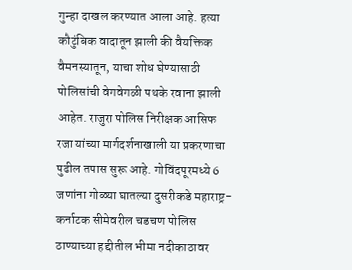गुन्हा दाखल करण्यात आला आहे. हत्या कौटुंबिक वादातून झाली की वैयक्तिक वैमनस्यातून, याचा शोध घेण्यासाठी पोलिसांची वेगवेगळी पथके रवाना झाली आहेत. राजुरा पोलिस निरीक्षक आसिफ रजा यांच्या मार्गदर्शनाखाली या प्रकरणाचा पुढील तपास सुरू आहे. गोविंदपूरमध्ये 6 जणांना गोळ्या घातल्या दुसरीकडे महाराष्ट्र-कर्नाटक सीमेवरील चडचण पोलिस ठाण्याच्या हद्दीतील भीमा नदीकाठावर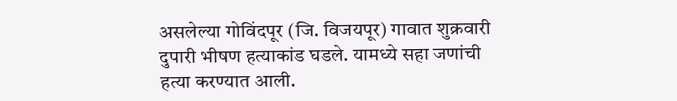असलेल्या गोविंदपूर (जि. विजयपूर) गावात शुक्रवारी दुपारी भीषण हत्याकांड घडले. यामध्ये सहा जणांची हत्या करण्यात आली.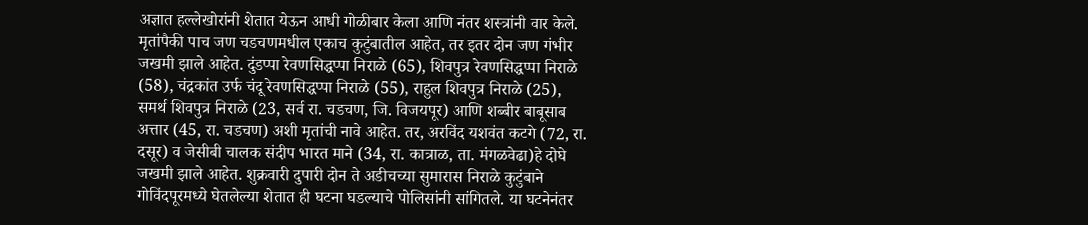अज्ञात हल्लेखोरांनी शेतात येऊन आधी गोळीबार केला आणि नंतर शस्त्रांनी वार केले. मृतांपैकी पाच जण चडचणमधील एकाच कुटुंबातील आहेत, तर इतर दोन जण गंभीर जखमी झाले आहेत. दुंडप्पा रेवणसिद्धप्पा निराळे (65), शिवपुत्र रेवणसिद्धप्पा निराळे (58), चंद्रकांत उर्फ चंदू रेवणसिद्धप्पा निराळे (55), राहुल शिवपुत्र निराळे (25), समर्थ शिवपुत्र निराळे (23, सर्व रा. चडचण, जि. विजयपूर) आणि शब्बीर बाबूसाब अत्तार (45, रा. चडचण) अशी मृतांची नावे आहेत. तर, अरविंद यशवंत कटगे (72, रा. दसूर) व जेसीबी चालक संदीप भारत माने (34, रा. कात्राळ, ता. मंगळवेढा)हे दोघे जखमी झाले आहेत. शुक्रवारी दुपारी दोन ते अडीचच्या सुमारास निराळे कुटुंबाने गोविंदपूरमध्ये घेतलेल्या शेतात ही घटना घडल्याचे पोलिसांनी सांगितले. या घटनेनंतर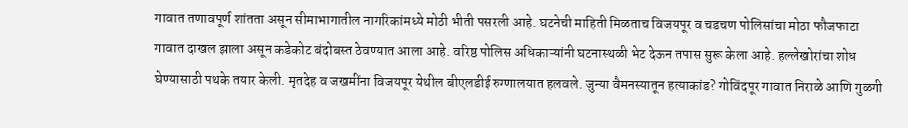गावात तणावपूर्ण शांतता असून सीमाभागातील नागरिकांमध्ये मोठी भीती पसरली आहे. घटनेची माहिती मिळताच विजयपूर व चडचण पोलिसांचा मोठा फौजफाटा गावात दाखल झाला असून कडेकोट बंदोबस्त ठेवण्यात आला आहे. वरिष्ठ पोलिस अधिकाऱ्यांनी घटनास्थळी भेट देऊन तपास सुरू केला आहे. हल्लेखोरांचा शोध घेण्यासाठी पथके तयार केली. मृतदेह व जखमींना विजयपूर येथील बीएलडीई रुग्णालयात हलवले. जुन्या वैमनस्यातून हत्याकांड? गोविंदपूर गावात निराळे आणि गुळगी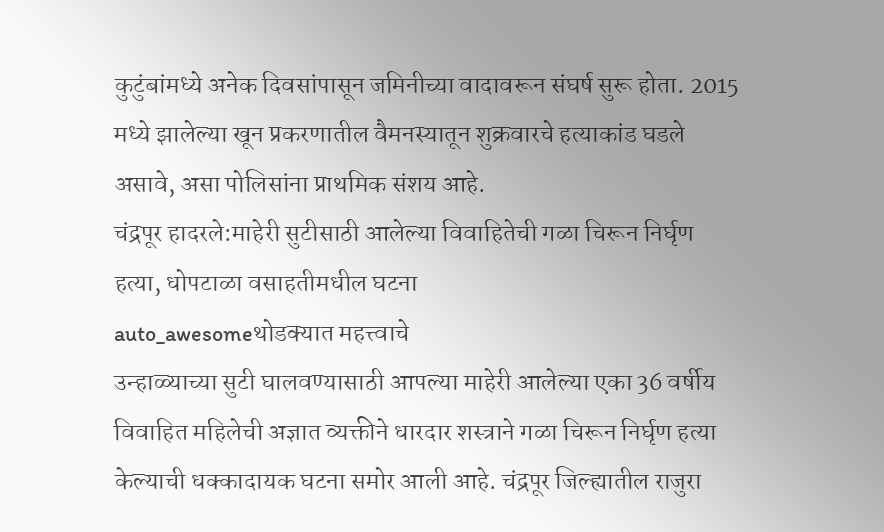कुटुंबांमध्ये अनेक दिवसांपासून जमिनीच्या वादावरून संघर्ष सुरू होता. 2015 मध्ये झालेल्या खून प्रकरणातील वैमनस्यातून शुक्रवारचे हत्याकांड घडले असावे, असा पोलिसांना प्राथमिक संशय आहे.
चंद्रपूर हादरले:माहेरी सुटीसाठी आलेल्या विवाहितेची गळा चिरून निर्घृण हत्या, धोपटाळा वसाहतीमधील घटना
auto_awesomeथोडक्यात महत्त्वाचे
उन्हाळ्याच्या सुटी घालवण्यासाठी आपल्या माहेरी आलेल्या एका 36 वर्षीय विवाहित महिलेची अज्ञात व्यक्तीने धारदार शस्त्राने गळा चिरून निर्घृण हत्या केल्याची धक्कादायक घटना समोर आली आहे. चंद्रपूर जिल्ह्यातील राजुरा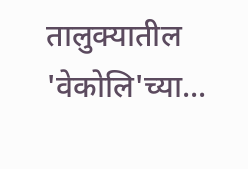तालुक्यातील 'वेकोलि'च्या...